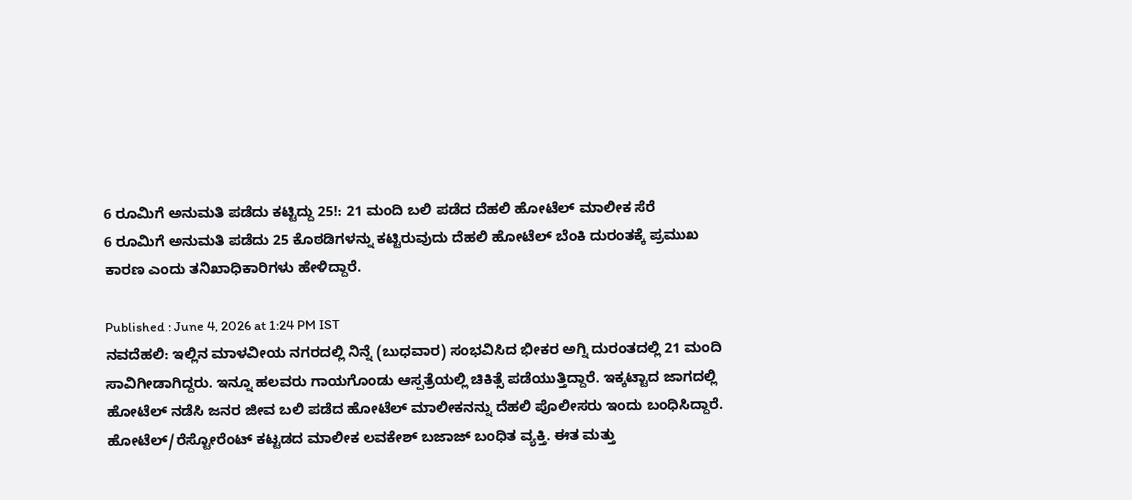6 ರೂಮಿಗೆ ಅನುಮತಿ ಪಡೆದು ಕಟ್ಟಿದ್ದು 25!: 21 ಮಂದಿ ಬಲಿ ಪಡೆದ ದೆಹಲಿ ಹೋಟೆಲ್ ಮಾಲೀಕ ಸೆರೆ
6 ರೂಮಿಗೆ ಅನುಮತಿ ಪಡೆದು 25 ಕೊಠಡಿಗಳನ್ನು ಕಟ್ಟಿರುವುದು ದೆಹಲಿ ಹೋಟೆಲ್ ಬೆಂಕಿ ದುರಂತಕ್ಕೆ ಪ್ರಮುಖ ಕಾರಣ ಎಂದು ತನಿಖಾಧಿಕಾರಿಗಳು ಹೇಳಿದ್ದಾರೆ.

Published : June 4, 2026 at 1:24 PM IST
ನವದೆಹಲಿ: ಇಲ್ಲಿನ ಮಾಳವೀಯ ನಗರದಲ್ಲಿ ನಿನ್ನೆ (ಬುಧವಾರ) ಸಂಭವಿಸಿದ ಭೀಕರ ಅಗ್ನಿ ದುರಂತದಲ್ಲಿ 21 ಮಂದಿ ಸಾವಿಗೀಡಾಗಿದ್ದರು. ಇನ್ನೂ ಹಲವರು ಗಾಯಗೊಂಡು ಆಸ್ಪತ್ರೆಯಲ್ಲಿ ಚಿಕಿತ್ಸೆ ಪಡೆಯುತ್ತಿದ್ದಾರೆ. ಇಕ್ಕಟ್ಟಾದ ಜಾಗದಲ್ಲಿ ಹೋಟೆಲ್ ನಡೆಸಿ ಜನರ ಜೀವ ಬಲಿ ಪಡೆದ ಹೋಟೆಲ್ ಮಾಲೀಕನನ್ನು ದೆಹಲಿ ಪೊಲೀಸರು ಇಂದು ಬಂಧಿಸಿದ್ದಾರೆ.
ಹೋಟೆಲ್/ರೆಸ್ಟೋರೆಂಟ್ ಕಟ್ಟಡದ ಮಾಲೀಕ ಲವಕೇಶ್ ಬಜಾಜ್ ಬಂಧಿತ ವ್ಯಕ್ತಿ. ಈತ ಮತ್ತು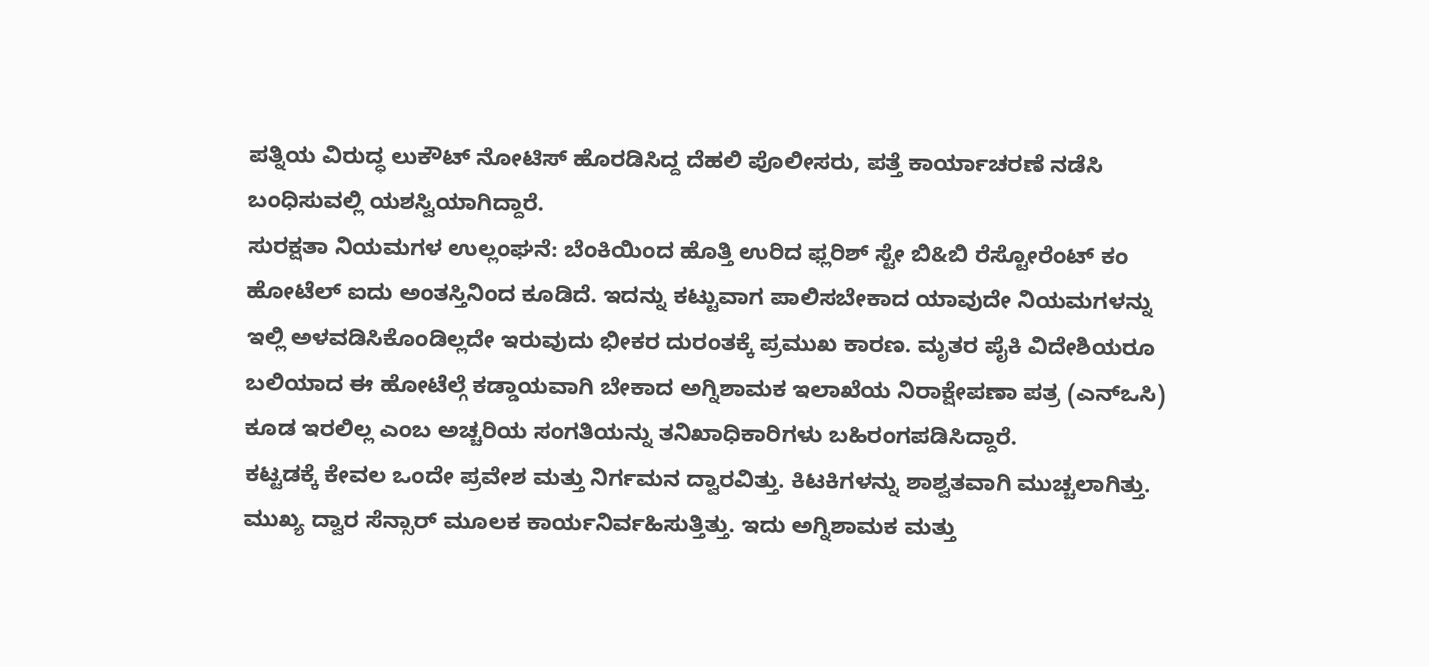ಪತ್ನಿಯ ವಿರುದ್ಧ ಲುಕೌಟ್ ನೋಟಿಸ್ ಹೊರಡಿಸಿದ್ದ ದೆಹಲಿ ಪೊಲೀಸರು, ಪತ್ತೆ ಕಾರ್ಯಾಚರಣೆ ನಡೆಸಿ ಬಂಧಿಸುವಲ್ಲಿ ಯಶಸ್ವಿಯಾಗಿದ್ದಾರೆ.
ಸುರಕ್ಷತಾ ನಿಯಮಗಳ ಉಲ್ಲಂಘನೆ: ಬೆಂಕಿಯಿಂದ ಹೊತ್ತಿ ಉರಿದ ಫ್ಲರಿಶ್ ಸ್ಟೇ ಬಿ&ಬಿ ರೆಸ್ಟೋರೆಂಟ್ ಕಂ ಹೋಟೆಲ್ ಐದು ಅಂತಸ್ತಿನಿಂದ ಕೂಡಿದೆ. ಇದನ್ನು ಕಟ್ಟುವಾಗ ಪಾಲಿಸಬೇಕಾದ ಯಾವುದೇ ನಿಯಮಗಳನ್ನು ಇಲ್ಲಿ ಅಳವಡಿಸಿಕೊಂಡಿಲ್ಲದೇ ಇರುವುದು ಭೀಕರ ದುರಂತಕ್ಕೆ ಪ್ರಮುಖ ಕಾರಣ. ಮೃತರ ಪೈಕಿ ವಿದೇಶಿಯರೂ ಬಲಿಯಾದ ಈ ಹೋಟೆಲ್ಗೆ ಕಡ್ಡಾಯವಾಗಿ ಬೇಕಾದ ಅಗ್ನಿಶಾಮಕ ಇಲಾಖೆಯ ನಿರಾಕ್ಷೇಪಣಾ ಪತ್ರ (ಎನ್ಒಸಿ) ಕೂಡ ಇರಲಿಲ್ಲ ಎಂಬ ಅಚ್ಚರಿಯ ಸಂಗತಿಯನ್ನು ತನಿಖಾಧಿಕಾರಿಗಳು ಬಹಿರಂಗಪಡಿಸಿದ್ದಾರೆ.
ಕಟ್ಟಡಕ್ಕೆ ಕೇವಲ ಒಂದೇ ಪ್ರವೇಶ ಮತ್ತು ನಿರ್ಗಮನ ದ್ವಾರವಿತ್ತು. ಕಿಟಕಿಗಳನ್ನು ಶಾಶ್ವತವಾಗಿ ಮುಚ್ಚಲಾಗಿತ್ತು. ಮುಖ್ಯ ದ್ವಾರ ಸೆನ್ಸಾರ್ ಮೂಲಕ ಕಾರ್ಯನಿರ್ವಹಿಸುತ್ತಿತ್ತು. ಇದು ಅಗ್ನಿಶಾಮಕ ಮತ್ತು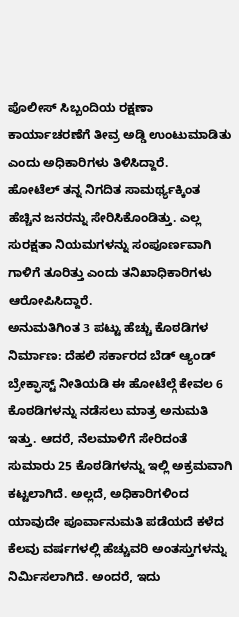ಪೊಲೀಸ್ ಸಿಬ್ಬಂದಿಯ ರಕ್ಷಣಾ ಕಾರ್ಯಾಚರಣೆಗೆ ತೀವ್ರ ಅಡ್ಡಿ ಉಂಟುಮಾಡಿತು ಎಂದು ಅಧಿಕಾರಿಗಳು ತಿಳಿಸಿದ್ದಾರೆ.
ಹೋಟೆಲ್ ತನ್ನ ನಿಗದಿತ ಸಾಮರ್ಥ್ಯಕ್ಕಿಂತ ಹೆಚ್ಚಿನ ಜನರನ್ನು ಸೇರಿಸಿಕೊಂಡಿತ್ತು. ಎಲ್ಲ ಸುರಕ್ಷತಾ ನಿಯಮಗಳನ್ನು ಸಂಪೂರ್ಣವಾಗಿ ಗಾಳಿಗೆ ತೂರಿತ್ತು ಎಂದು ತನಿಖಾಧಿಕಾರಿಗಳು ಆರೋಪಿಸಿದ್ದಾರೆ.
ಅನುಮತಿಗಿಂತ 3 ಪಟ್ಟು ಹೆಚ್ಚು ಕೊಠಡಿಗಳ ನಿರ್ಮಾಣ: ದೆಹಲಿ ಸರ್ಕಾರದ ಬೆಡ್ ಆ್ಯಂಡ್ ಬ್ರೇಕ್ಫಾಸ್ಟ್ ನೀತಿಯಡಿ ಈ ಹೋಟೆಲ್ಗೆ ಕೇವಲ 6 ಕೊಠಡಿಗಳನ್ನು ನಡೆಸಲು ಮಾತ್ರ ಅನುಮತಿ ಇತ್ತು. ಆದರೆ, ನೆಲಮಾಳಿಗೆ ಸೇರಿದಂತೆ ಸುಮಾರು 25 ಕೊಠಡಿಗಳನ್ನು ಇಲ್ಲಿ ಅಕ್ರಮವಾಗಿ ಕಟ್ಟಲಾಗಿದೆ. ಅಲ್ಲದೆ, ಅಧಿಕಾರಿಗಳಿಂದ ಯಾವುದೇ ಪೂರ್ವಾನುಮತಿ ಪಡೆಯದೆ ಕಳೆದ ಕೆಲವು ವರ್ಷಗಳಲ್ಲಿ ಹೆಚ್ಚುವರಿ ಅಂತಸ್ತುಗಳನ್ನು ನಿರ್ಮಿಸಲಾಗಿದೆ. ಅಂದರೆ, ಇದು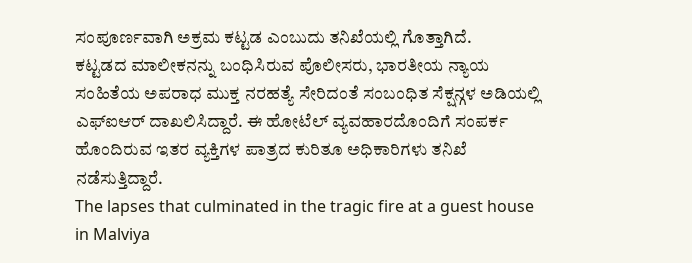ಸಂಪೂರ್ಣವಾಗಿ ಅಕ್ರಮ ಕಟ್ಟಡ ಎಂಬುದು ತನಿಖೆಯಲ್ಲಿ ಗೊತ್ತಾಗಿದೆ.
ಕಟ್ಟಡದ ಮಾಲೀಕನನ್ನು ಬಂಧಿಸಿರುವ ಪೊಲೀಸರು, ಭಾರತೀಯ ನ್ಯಾಯ ಸಂಹಿತೆಯ ಅಪರಾಧ ಮುಕ್ತ ನರಹತ್ಯೆ ಸೇರಿದಂತೆ ಸಂಬಂಧಿತ ಸೆಕ್ಷನ್ಗಳ ಅಡಿಯಲ್ಲಿ ಎಫ್ಐಆರ್ ದಾಖಲಿಸಿದ್ದಾರೆ. ಈ ಹೋಟೆಲ್ ವ್ಯವಹಾರದೊಂದಿಗೆ ಸಂಪರ್ಕ ಹೊಂದಿರುವ ಇತರ ವ್ಯಕ್ತಿಗಳ ಪಾತ್ರದ ಕುರಿತೂ ಅಧಿಕಾರಿಗಳು ತನಿಖೆ ನಡೆಸುತ್ತಿದ್ದಾರೆ.
The lapses that culminated in the tragic fire at a guest house in Malviya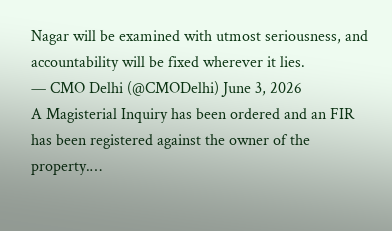Nagar will be examined with utmost seriousness, and accountability will be fixed wherever it lies.
— CMO Delhi (@CMODelhi) June 3, 2026
A Magisterial Inquiry has been ordered and an FIR has been registered against the owner of the property.…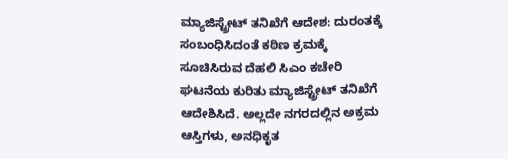ಮ್ಯಾಜಿಸ್ಟ್ರೇಟ್ ತನಿಖೆಗೆ ಆದೇಶ: ದುರಂತಕ್ಕೆ ಸಂಬಂಧಿಸಿದಂತೆ ಕಠಿಣ ಕ್ರಮಕ್ಕೆ ಸೂಚಿಸಿರುವ ದೆಹಲಿ ಸಿಎಂ ಕಚೇರಿ ಘಟನೆಯ ಕುರಿತು ಮ್ಯಾಜಿಸ್ಟ್ರೇಟ್ ತನಿಖೆಗೆ ಆದೇಶಿಸಿದೆ. ಅಲ್ಲದೇ ನಗರದಲ್ಲಿನ ಅಕ್ರಮ ಆಸ್ತಿಗಳು, ಅನಧಿಕೃತ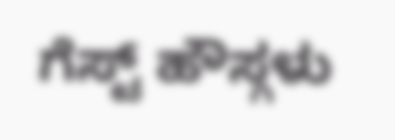ಗೆಸ್ಟ್ ಹೌಸ್ಗಳು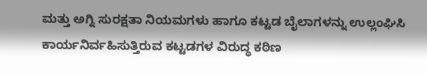ಮತ್ತು ಅಗ್ನಿ ಸುರಕ್ಷತಾ ನಿಯಮಗಳು ಹಾಗೂ ಕಟ್ಟಡ ಬೈಲಾಗಳನ್ನು ಉಲ್ಲಂಘಿಸಿ ಕಾರ್ಯನಿರ್ವಹಿಸುತ್ತಿರುವ ಕಟ್ಟಡಗಳ ವಿರುದ್ಧ ಕಠಿಣ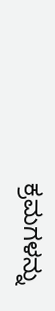ಕ್ರಮಗಳನ್ನು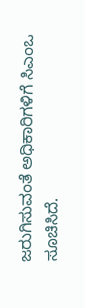ಜರುಗಿಸುವಂತೆ ಅಧಿಕಾರಿಗಳಿಗೆ ಸಿಎಂಒ ಸೂಚಿಸಿದೆ.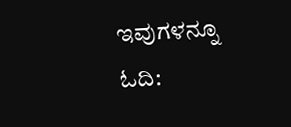ಇವುಗಳನ್ನೂ ಓದಿ: